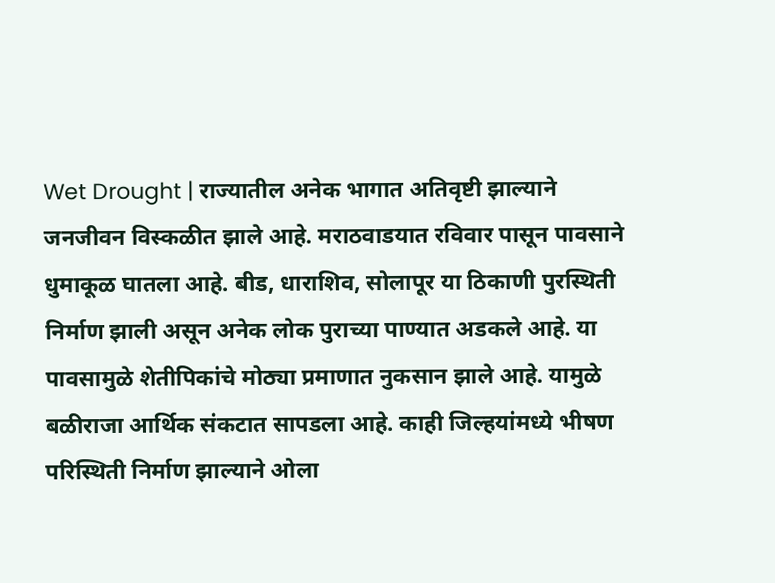Wet Drought | राज्यातील अनेक भागात अतिवृष्टी झाल्याने जनजीवन विस्कळीत झाले आहे. मराठवाडयात रविवार पासून पावसाने धुमाकूळ घातला आहे. बीड, धाराशिव, सोलापूर या ठिकाणी पुरस्थिती निर्माण झाली असून अनेक लोक पुराच्या पाण्यात अडकले आहे. या पावसामुळे शेतीपिकांचे मोठ्या प्रमाणात नुकसान झाले आहे. यामुळे बळीराजा आर्थिक संकटात सापडला आहे. काही जिल्हयांमध्ये भीषण परिस्थिती निर्माण झाल्याने ओला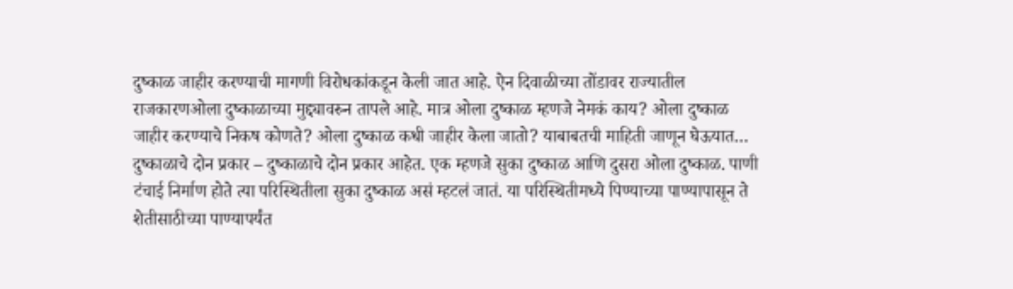दुष्काळ जाहीर करण्याची मागणी विरोधकांकडून केली जात आहे. ऐन दिवाळीच्या तोंडावर राज्यातील राजकारणओला दुष्काळाच्या मुद्द्यावरुन तापले आहे. मात्र ओला दुष्काळ म्हणजे नेमकं काय? ओला दुष्काळ जाहीर करण्याचे निकष कोणते? ओला दुष्काळ कधी जाहीर केला जातो? याबाबतची माहिती जाणून घेऊयात… दुष्काळाचे दोन प्रकार – दुष्काळाचे दोन प्रकार आहेत. एक म्हणजे सुका दुष्काळ आणि दुसरा ओला दुष्काळ. पाणी टंचाई निर्माण होते त्या परिस्थितीला सुका दुष्काळ असं म्हटलं जातं. या परिस्थितीमध्ये पिण्याच्या पाण्यापासून ते शेतीसाठीच्या पाण्यापर्यंत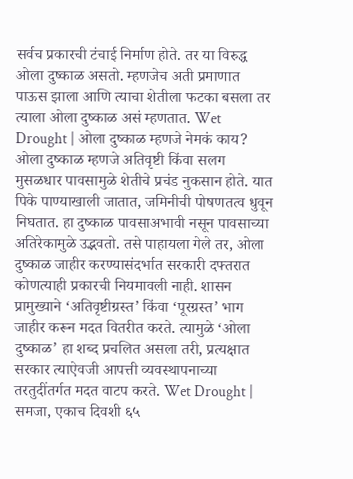सर्वच प्रकारची टंचाई निर्माण होते. तर या विरुद्ध ओला दुष्काळ असतो. म्हणजेच अती प्रमाणात पाऊस झाला आणि त्याचा शेतीला फटका बसला तर त्याला ओला दुष्काळ असं म्हणतात. Wet Drought | ओला दुष्काळ म्हणजे नेमकं काय? ओला दुष्काळ म्हणजे अतिवृष्टी किंवा सलग मुसळधार पावसामुळे शेतीचे प्रचंड नुकसान होते. यात पिके पाण्याखाली जातात, जमिनीची पोषणतत्व धुवून निघतात. हा दुष्काळ पावसाअभावी नसून पावसाच्या अतिरेकामुळे उद्भवतो. तसे पाहायला गेले तर, ओला दुष्काळ जाहीर करण्यासंदर्भात सरकारी दफ्तरात कोणत्याही प्रकारची नियमावली नाही. शासन प्रामुख्याने ‘अतिवृष्टीग्रस्त’ किंवा ‘पूरग्रस्त’ भाग जाहीर करून मदत वितरीत करते. त्यामुळे ‘ओला दुष्काळ’ हा शब्द प्रचलित असला तरी, प्रत्यक्षात सरकार त्याऐवजी आपत्ती व्यवस्थापनाच्या तरतुदींतर्गत मदत वाटप करते. Wet Drought | समजा, एकाच दिवशी ६५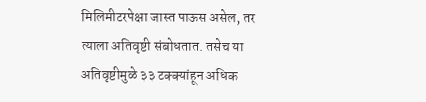मिलिमीटरपेक्षा जास्त पाऊस असेल, तर त्याला अतिवृष्टी संबोधतात. तसेच या अतिवृष्टीमुळे ३३ टक्क्यांहून अधिक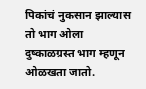पिकांचं नुकसान झाल्यास तो भाग ओला दुष्काळग्रस्त भाग म्हणून ओळखता जातो.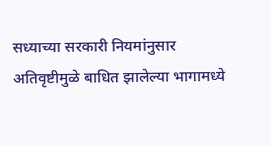सध्याच्या सरकारी नियमांनुसार अतिवृष्टीमुळे बाधित झालेल्या भागामध्ये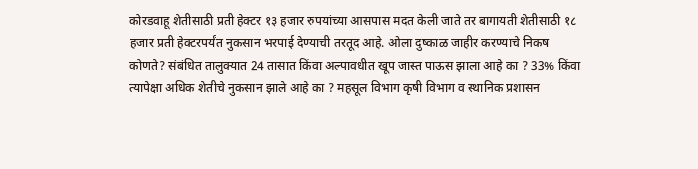कोरडवाहू शेतीसाठी प्रती हेक्टर १३ हजार रुपयांच्या आसपास मदत केली जाते तर बागायती शेतीसाठी १८ हजार प्रती हेक्टरपर्यंत नुकसान भरपाई देण्याची तरतूद आहे. ओला दुष्काळ जाहीर करण्याचे निकष कोणते? संबंधित तालुक्यात 24 तासात किंवा अल्पावधीत खूप जास्त पाऊस झाला आहे का ? 33% किंवा त्यापेक्षा अधिक शेतीचे नुकसान झाले आहे का ? महसूल विभाग कृषी विभाग व स्थानिक प्रशासन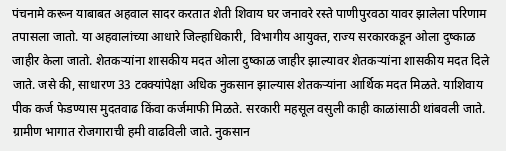पंचनामे करून याबाबत अहवाल सादर करतात शेती शिवाय घर जनावरे रस्ते पाणीपुरवठा यावर झालेला परिणाम तपासला जातो. या अहवालांच्या आधारे जिल्हाधिकारी, विभागीय आयुक्त, राज्य सरकारकडून ओला दुष्काळ जाहीर केला जातो. शेतकऱ्यांना शासकीय मदत ओला दुष्काळ जाहीर झाल्यावर शेतकऱ्यांना शासकीय मदत दिले जाते. जसे की, साधारण 33 टक्क्यांपेक्षा अधिक नुकसान झाल्यास शेतकऱ्यांना आर्थिक मदत मिळते. याशिवाय पीक कर्ज फेडण्यास मुदतवाढ किंवा कर्जमाफी मिळते. सरकारी महसूल वसुली काही काळांसाठी थांबवली जाते. ग्रामीण भागात रोजगाराची हमी वाढविली जाते. नुकसान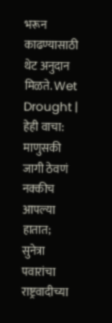भरून काढण्यासाठी थेट अनुदान मिळते. Wet Drought | हेही वाचा: माणुसकी जागी ठेवणं नक्कीच आपल्या हातात; सुनेत्रा पवारांचा राष्ट्रवादीच्या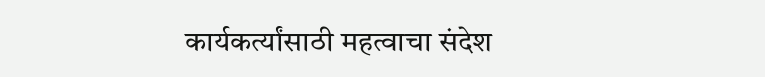कार्यकर्त्यांसाठी महत्वाचा संदेश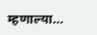म्हणाल्या…